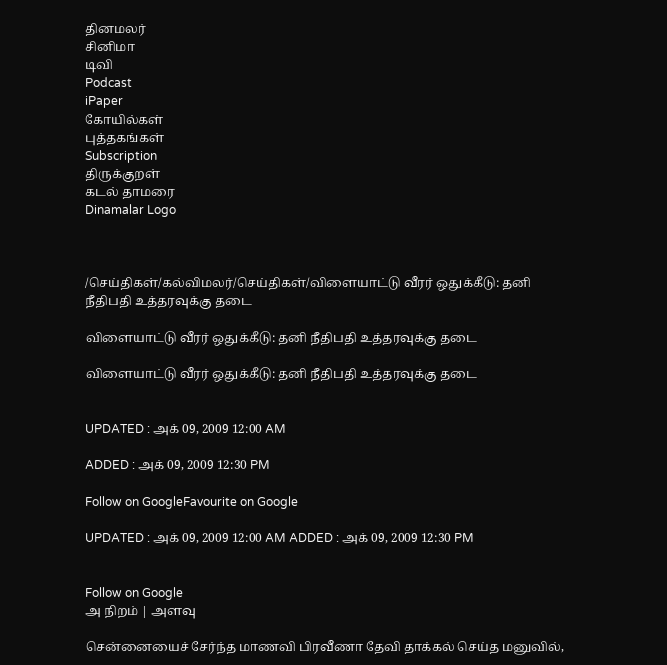தினமலர்
சினிமா
டிவி
Podcast
iPaper
கோயில்கள்
புத்தகங்கள்
Subscription
திருக்குறள்
கடல் தாமரை
Dinamalar Logo



/செய்திகள்/கல்விமலர்/செய்திகள்/விளையாட்டு வீரர் ஒதுக்கீடு: தனி நீதிபதி உத்தரவுக்கு தடை

விளையாட்டு வீரர் ஒதுக்கீடு: தனி நீதிபதி உத்தரவுக்கு தடை

விளையாட்டு வீரர் ஒதுக்கீடு: தனி நீதிபதி உத்தரவுக்கு தடை


UPDATED : அக் 09, 2009 12:00 AM

ADDED : அக் 09, 2009 12:30 PM

Follow on GoogleFavourite on Google

UPDATED : அக் 09, 2009 12:00 AM ADDED : அக் 09, 2009 12:30 PM


Follow on Google
அ நிறம் | அளவு

சென்னையைச் சேர்ந்த மாணவி பிரவீணா தேவி தாக்கல் செய்த மனுவில்,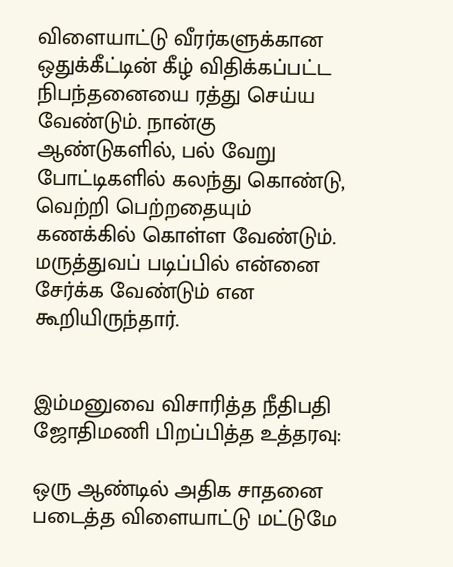விளையாட்டு வீரர்களுக்கான ஒதுக்கீட்டின் கீழ் விதிக்கப்பட்ட நிபந்தனையை ரத்து செய்ய வேண்டும். நான்கு ஆண்டுகளில், பல் வேறு போட்டிகளில் கலந்து கொண்டு, வெற்றி பெற்றதையும் கணக்கில் கொள்ள வேண்டும். மருத்துவப் படிப்பில் என்னை சேர்க்க வேண்டும் என கூறியிருந்தார்.


இம்மனுவை விசாரித்த நீதிபதி ஜோதிமணி பிறப்பித்த உத்தரவு:

ஒரு ஆண்டில் அதிக சாதனை படைத்த விளையாட்டு மட்டுமே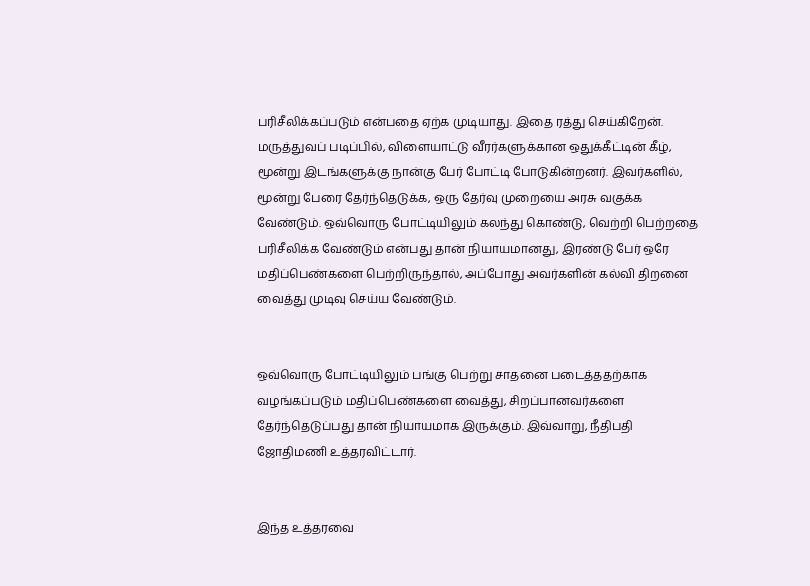பரிசீலிக்கப்படும் என்பதை ஏற்க முடியாது. இதை ரத்து செய்கிறேன். மருத்துவப் படிப்பில், விளையாட்டு வீரர்களுக்கான ஒதுக்கீட்டின் கீழ், மூன்று இடங்களுக்கு நான்கு பேர் போட்டி போடுகின்றனர். இவர்களில், மூன்று பேரை தேர்ந்தெடுக்க, ஒரு தேர்வு முறையை அரசு வகுக்க வேண்டும். ஒவ்வொரு போட்டியிலும் கலந்து கொண்டு, வெற்றி பெற்றதை பரிசீலிக்க வேண்டும் என்பது தான் நியாயமானது, இரண்டு பேர் ஒரே மதிப்பெண்களை பெற்றிருந்தால், அப்போது அவர்களின் கல்வி திறனை வைத்து முடிவு செய்ய வேண்டும்.


ஒவ்வொரு போட்டியிலும் பங்கு பெற்று சாதனை படைத்ததற்காக வழங்கப்படும் மதிப்பெண்களை வைத்து, சிறப்பானவர்களை தேர்ந்தெடுப்பது தான் நியாயமாக இருக்கும். இவ்வாறு, நீதிபதி ஜோதிமணி உத்தரவிட்டார்.


இந்த உத்தரவை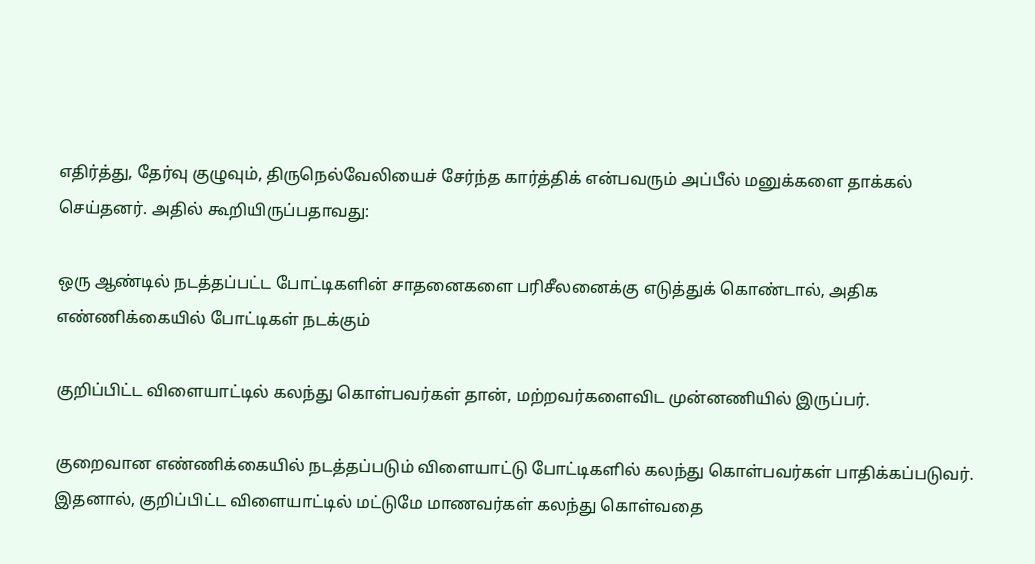எதிர்த்து, தேர்வு குழுவும், திருநெல்வேலியைச் சேர்ந்த கார்த்திக் என்பவரும் அப்பீல் மனுக்களை தாக்கல் செய்தனர். அதில் கூறியிருப்பதாவது:

ஒரு ஆண்டில் நடத்தப்பட்ட போட்டிகளின் சாதனைகளை பரிசீலனைக்கு எடுத்துக் கொண்டால், அதிக எண்ணிக்கையில் போட்டிகள் நடக்கும்

குறிப்பிட்ட விளையாட்டில் கலந்து கொள்பவர்கள் தான், மற்றவர்களைவிட முன்னணியில் இருப்பர்.

குறைவான எண்ணிக்கையில் நடத்தப்படும் விளையாட்டு போட்டிகளில் கலந்து கொள்பவர்கள் பாதிக்கப்படுவர். இதனால், குறிப்பிட்ட விளையாட்டில் மட்டுமே மாணவர்கள் கலந்து கொள்வதை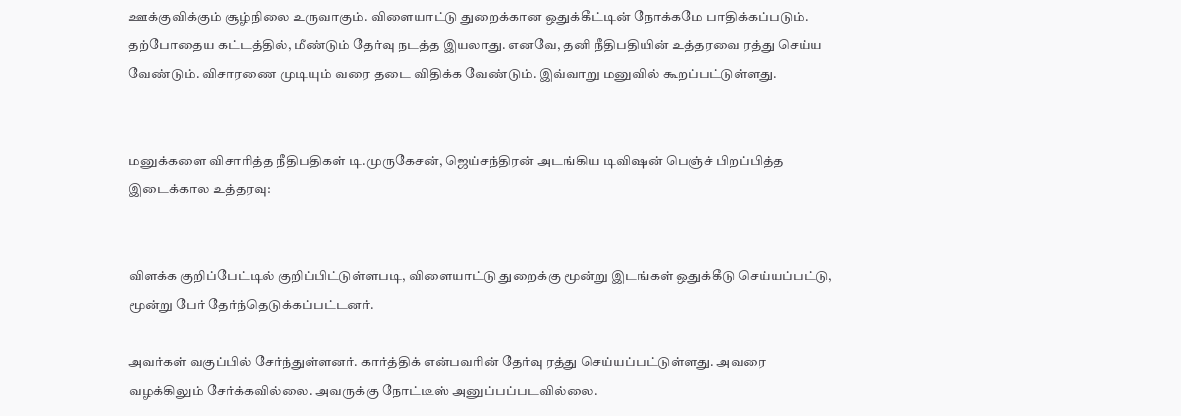ஊக்குவிக்கும் சூழ்நிலை உருவாகும். விளையாட்டு துறைக்கான ஒதுக்கீட்டின் நோக்கமே பாதிக்கப்படும். தற்போதைய கட்டத்தில், மீண்டும் தேர்வு நடத்த இயலாது. எனவே, தனி நீதிபதியின் உத்தரவை ரத்து செய்ய வேண்டும். விசாரணை முடியும் வரை தடை விதிக்க வேண்டும். இவ்வாறு மனுவில் கூறப்பட்டுள்ளது.


மனுக்களை விசாரித்த நீதிபதிகள் டி.முருகேசன், ஜெய்சந்திரன் அடங்கிய டிவிஷன் பெஞ்ச் பிறப்பித்த இடைக்கால உத்தரவு:


விளக்க குறிப்பேட்டில் குறிப்பிட்டுள்ளபடி, விளையாட்டு துறைக்கு மூன்று இடங்கள் ஒதுக்கீடு செய்யப்பட்டு,  மூன்று பேர் தேர்ந்தெடுக்கப்பட்டனர்.

அவர்கள் வகுப்பில் சேர்ந்துள்ளனர். கார்த்திக் என்பவரின் தேர்வு ரத்து செய்யப்பட்டுள்ளது. அவரை வழக்கிலும் சேர்க்கவில்லை. அவருக்கு நோட்டீஸ் அனுப்பப்படவில்லை.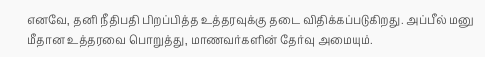எனவே, தனி நீதிபதி பிறப்பித்த உத்தரவுக்கு தடை விதிக்கப்படுகிறது. அப்பீல் மனு மீதான உத்தரவை பொறுத்து, மாணவர்களின் தேர்வு அமையும்.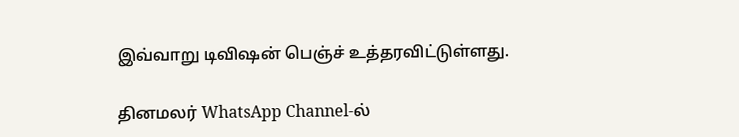இவ்வாறு டிவிஷன் பெஞ்ச் உத்தரவிட்டுள்ளது.

தினமலர் WhatsApp Channel-ல்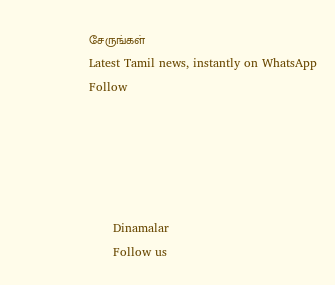சேருங்கள்
Latest Tamil news, instantly on WhatsApp
Follow





      Dinamalar
      Follow us